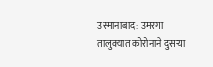उस्मानाबाद: उमरगा तालुक्यात कोरोनाने दुसऱ्या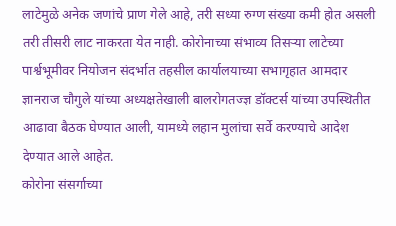लाटेमुळे अनेक जणांचे प्राण गेले आहे, तरी सध्या रुग्ण संख्या कमी होत असली तरी तीसरी लाट नाकरता येत नाही. कोरोनाच्या संभाव्य तिसऱ्या लाटेच्या पार्श्वभूमीवर नियोजन संदर्भात तहसील कार्यालयाच्या सभागृहात आमदार ज्ञानराज चौगुले यांच्या अध्यक्षतेखाली बालरोगतज्ज्ञ डॉक्टर्स यांच्या उपस्थितीत आढावा बैठक घेण्यात आली, यामध्ये लहान मुलांचा सर्वे करण्याचे आदेश देण्यात आले आहेत.
कोरोना संसर्गाच्या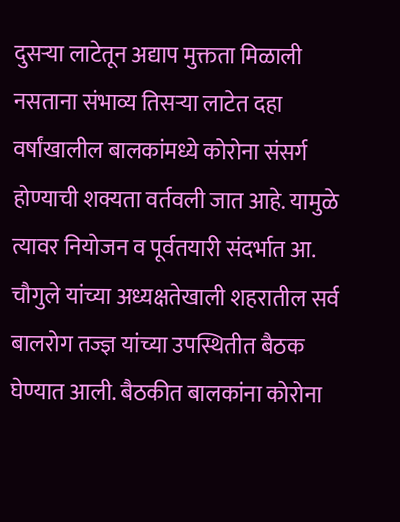दुसऱ्या लाटेतून अद्याप मुक्तता मिळाली नसताना संभाव्य तिसऱ्या लाटेत दहा वर्षांखालील बालकांमध्ये कोरोना संसर्ग होण्याची शक्यता वर्तवली जात आहे. यामुळे त्यावर नियोजन व पूर्वतयारी संदर्भात आ. चौगुले यांच्या अध्यक्षतेखाली शहरातील सर्व बालरोग तज्ज्ञ यांच्या उपस्थितीत बैठक घेण्यात आली. बैठकीत बालकांना कोरोना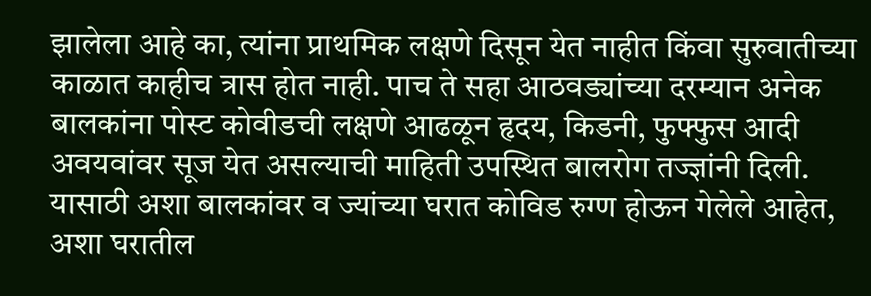झालेला आहे का, त्यांना प्राथमिक लक्षणे दिसून येत नाहीत किंवा सुरुवातीच्या काळात काहीच त्रास होत नाही. पाच ते सहा आठवड्यांच्या दरम्यान अनेक बालकांना पोस्ट कोवीडची लक्षणे आढळून हृदय, किडनी, फुफ्फुस आदी अवयवांवर सूज येत असल्याची माहिती उपस्थित बालरोग तज्ज्ञांनी दिली. यासाठी अशा बालकांवर व ज्यांच्या घरात कोविड रुग्ण होऊन गेलेले आहेत, अशा घरातील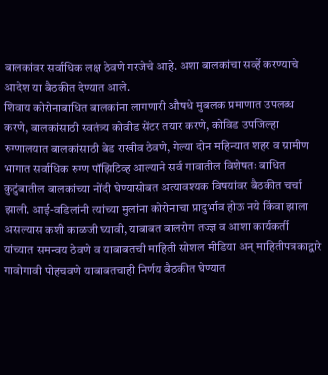बालकांवर सर्वाधिक लक्ष ठेवणे गरजेचे आहे. अशा बालकांचा सर्व्हे करण्याचे आदेश या बैठकीत देण्यात आले.
शिवाय कोरोनाबाधित बालकांना लागणारी औषधे मुबलक प्रमाणात उपलब्ध करणे, बालकांसाठी स्वतंत्र्य कोवीड सेंटर तयार करणे, कोविड उपजिल्हा रुग्णालयात बालकांसाठी बेड राखीव ठेवणे, गेल्या दोन महिन्यात शहर व ग्रामीण भागात सर्वाधिक रुग्ण पॉझिटिव्ह आल्याने सर्व गावातील विशेषतः बाधित कुटुंबातील बालकांच्या नोंदी घेण्यासोबत अत्यावश्यक विषयांवर बैठकीत चर्चा झाली. आई-वडिलांनी त्यांच्या मुलांना कोरोनाचा प्रादुर्भाव होऊ नये किंवा झाला असल्यास कशी काळजी घ्यावी, याबाबत बालरोग तज्ज्ञ व आशा कार्यकर्ती यांच्यात समन्वय ठेवणे व याबाबतची माहिती सोशल मीडिया अन् माहितीपत्रकाद्वारे गावोगावी पोहचवणे याबाबतचाही निर्णय बैठकीत घेण्यात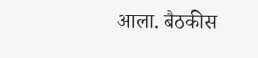आला. बैठकीस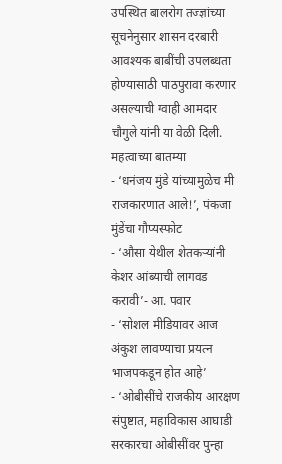उपस्थित बालरोग तज्ज्ञांच्या सूचनेनुसार शासन दरबारी आवश्यक बाबींची उपलब्धता होण्यासाठी पाठपुरावा करणार असल्याची ग्वाही आमदार चौगुले यांनी या वेळी दिली.
महत्वाच्या बातम्या
- ‘धनंजय मुंडे यांच्यामुळेच मी राजकारणात आले!’, पंकजा मुंडेंचा गौप्यस्फोट
- ‘औसा येथील शेतकऱ्यांनी केशर आंब्याची लागवड करावी’- आ. पवार
- ‘सोशल मीडियावर आज अंकुश लावण्याचा प्रयत्न भाजपकडून होत आहे’
- ‘ओबीसींचे राजकीय आरक्षण संपुष्टात, महाविकास आघाडी सरकारचा ओबीसींवर पुन्हा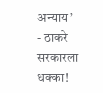अन्याय’
- ठाकरे सरकारला धक्का!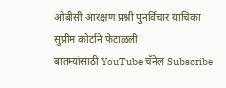ओबीसी आरक्षण प्रश्नी पुनर्विचार याचिका सुप्रीम कोर्टाने फेटाळली
बातम्यांसाठी YouTube चॅनेल Subscribe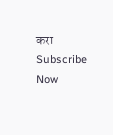करा
Subscribe Now